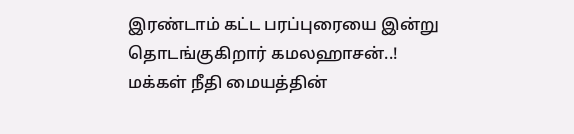இரண்டாம் கட்ட பரப்புரையை இன்று தொடங்குகிறார் கமலஹாசன்..!
மக்கள் நீதி மையத்தின்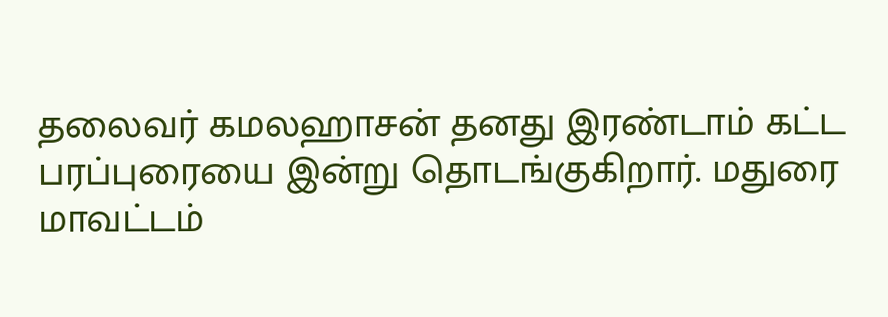தலைவர் கமலஹாசன் தனது இரண்டாம் கட்ட பரப்புரையை இன்று தொடங்குகிறார். மதுரை மாவட்டம்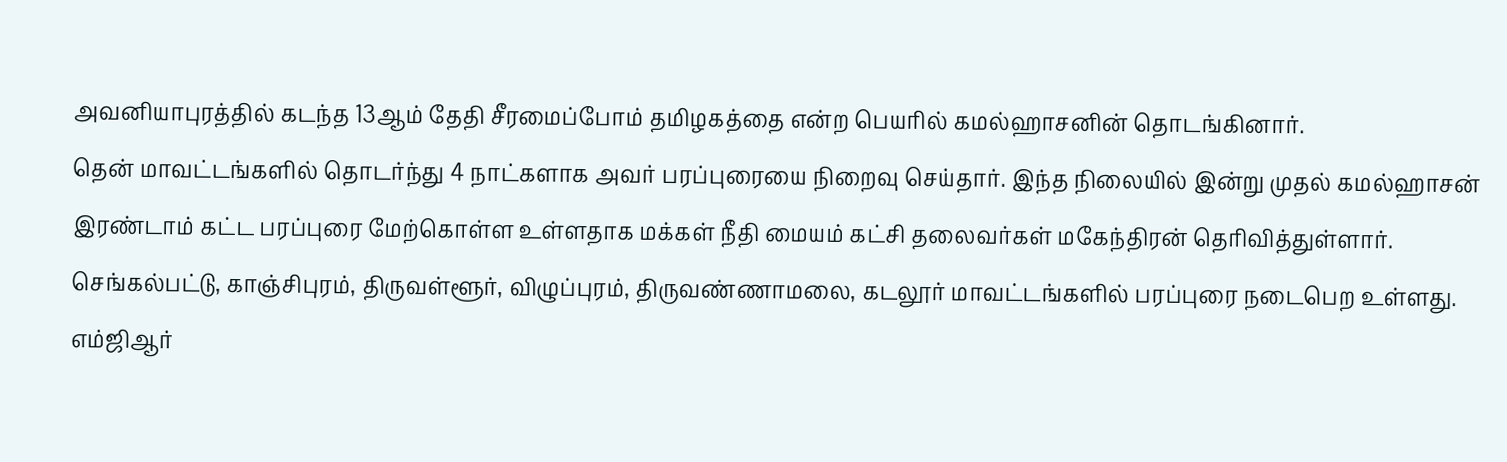அவனியாபுரத்தில் கடந்த 13ஆம் தேதி சீரமைப்போம் தமிழகத்தை என்ற பெயரில் கமல்ஹாசனின் தொடங்கினார்.
தென் மாவட்டங்களில் தொடர்ந்து 4 நாட்களாக அவர் பரப்புரையை நிறைவு செய்தார். இந்த நிலையில் இன்று முதல் கமல்ஹாசன் இரண்டாம் கட்ட பரப்புரை மேற்கொள்ள உள்ளதாக மக்கள் நீதி மையம் கட்சி தலைவர்கள் மகேந்திரன் தெரிவித்துள்ளார்.
செங்கல்பட்டு, காஞ்சிபுரம், திருவள்ளூர், விழுப்புரம், திருவண்ணாமலை, கடலூர் மாவட்டங்களில் பரப்புரை நடைபெற உள்ளது. எம்ஜிஆர்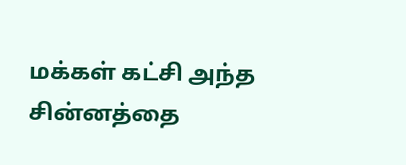மக்கள் கட்சி அந்த சின்னத்தை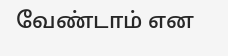வேண்டாம் என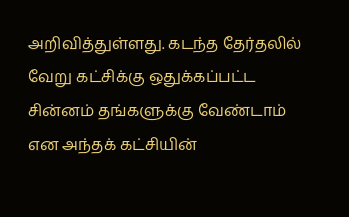அறிவித்துள்ளது. கடந்த தேர்தலில் வேறு கட்சிக்கு ஒதுக்கப்பட்ட சின்னம் தங்களுக்கு வேண்டாம் என அந்தக் கட்சியின்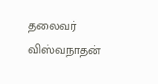தலைவர் விஸ்வநாதன்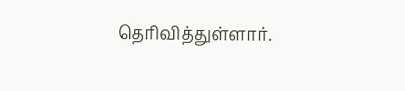தெரிவித்துள்ளார்.